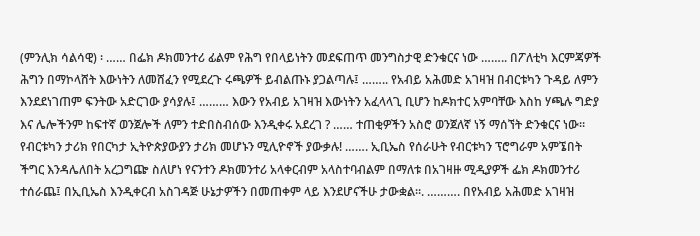(ምንሊክ ሳልሳዊ) ፡ …… በፌክ ዶክመንተሪ ፊልም የሕግ የበላይነትን መደፍጠጥ መንግስታዊ ድንቁርና ነው …….. በፖለቲካ እርምጃዎች ሕግን በማኮላሸት እውነትን ለመሸፈን የሚደረጉ ሩጫዎች ይብልጡኑ ያጋልጣሉ፤ …….. የአብይ አሕመድ አገዛዝ በብርቱካን ጉዳይ ለምን እንደደነገጠም ፍንትው አድርገው ያሳያሉ፤ ……… እውን የአብይ አገዛዝ እውነትን አፈላላጊ ቢሆን ከዶክተር አምባቸው እስከ ሃጫሉ ግድያ እና ሌሎችንም ከፍተኛ ወንጀሎች ለምን ተድበስብሰው እንዲቀሩ አደረገ ? …… ተጠቂዎችን አስሮ ወንጀለኛ ነኝ ማሰኘት ድንቁርና ነው። የብርቱካን ታሪክ የበርካታ ኢትዮጵያውያን ታሪክ መሆኑን ሚሊዮኖች ያውቃሉ! ……. ኢቢኤስ የሰራሁት የብርቱካን ፕሮግራም አምኜበት ችግር እንዳሌለበት አረጋግጬ ስለሆነ የናንተን ዶክመንተሪ አላቀርብም አላስተባብልም በማለቱ በአገዛዙ ሚዲያዎች ፌክ ዶክመንተሪ ተሰራጨ፤ በኢቢኤስ እንዲቀርብ አስገዳጅ ሁኔታዎችን በመጠቀም ላይ እንደሆናችሁ ታውቋል።. ………. በየአብይ አሕመድ አገዛዝ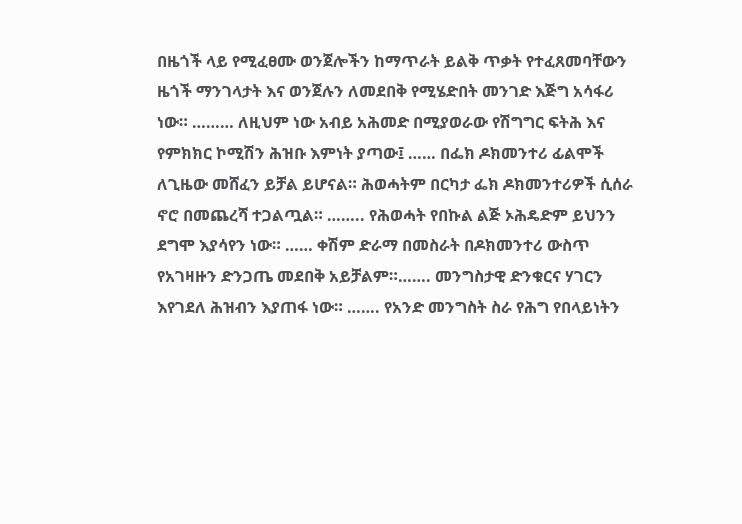በዜጎች ላይ የሚፈፀሙ ወንጀሎችን ከማጥራት ይልቅ ጥቃት የተፈጸመባቸውን ዜጎች ማንገላታት እና ወንጀሉን ለመደበቅ የሚሄድበት መንገድ እጅግ አሳፋሪ ነው። ……… ለዚህም ነው አብይ አሕመድ በሚያወራው የሽግግር ፍትሕ እና የምክክር ኮሚሽን ሕዝቡ እምነት ያጣው፤ …… በፌክ ዶክመንተሪ ፊልሞች ለጊዜው መሸፈን ይቻል ይሆናል። ሕወሓትም በርካታ ፌክ ዶክመንተሪዎች ሲሰራ ኖሮ በመጨረሻ ተጋልጧል። …….. የሕወሓት የበኩል ልጅ ኦሕዴድም ይህንን ደግሞ እያሳየን ነው። …… ቀሽም ድራማ በመስራት በዶክመንተሪ ውስጥ የአገዛዙን ድንጋጤ መደበቅ አይቻልም።……. መንግስታዊ ድንቁርና ሃገርን እየገደለ ሕዝብን እያጠፋ ነው። ……. የአንድ መንግስት ስራ የሕግ የበላይነትን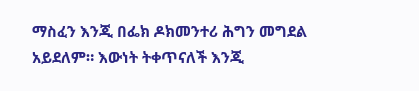ማስፈን እንጂ በፌክ ዶክመንተሪ ሕግን መግደል አይደለም። እውነት ትቀጥናለች እንጂ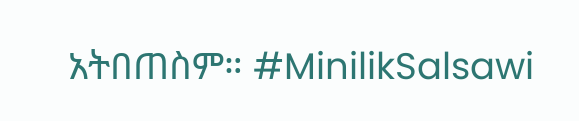አትበጠስም። #MinilikSalsawi